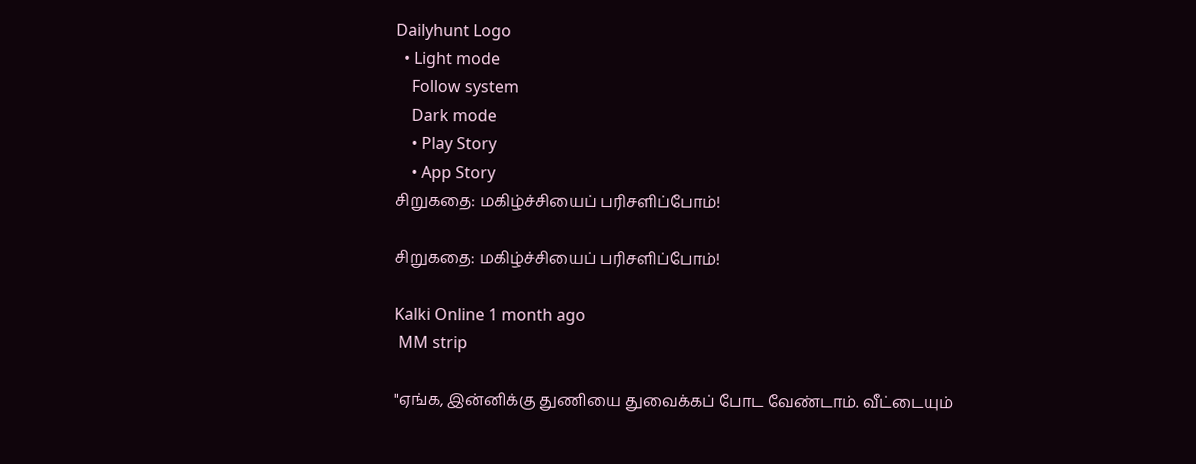Dailyhunt Logo
  • Light mode
    Follow system
    Dark mode
    • Play Story
    • App Story
சிறுகதை: மகிழ்ச்சியைப் பரிசளிப்போம்!

சிறுகதை: மகிழ்ச்சியைப் பரிசளிப்போம்!

Kalki Online 1 month ago
 MM strip

"ஏங்க, இன்னிக்கு துணியை துவைக்கப் போட வேண்டாம். வீட்டையும்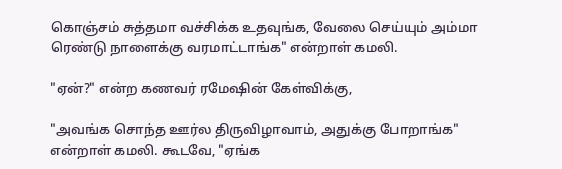கொஞ்சம் சுத்தமா வச்சிக்க உதவுங்க, வேலை செய்யும் அம்மா ரெண்டு நாளைக்கு வரமாட்டாங்க" என்றாள் கமலி.

"ஏன்?" என்ற கணவர் ரமேஷின் கேள்விக்கு,

"அவங்க சொந்த ஊர்ல திருவிழாவாம், அதுக்கு போறாங்க" என்றாள் கமலி. கூடவே, "ஏங்க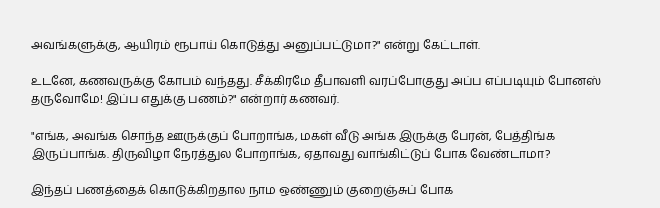அவங்களுக்கு, ஆயிரம் ரூபாய் கொடுத்து அனுப்பட்டுமா?" என்று கேட்டாள்.

உடனே, கணவருக்கு கோபம் வந்தது. சீக்கிரமே தீபாவளி வரப்போகுது அப்ப எப்படியும் போனஸ் தருவோமே! இப்ப எதுக்கு பணம்?" என்றார் கணவர்.

"எங்க, அவங்க சொந்த ஊருக்குப் போறாங்க, மகள் வீடு அங்க இருக்கு பேரன், பேத்திங்க இருப்பாங்க. திருவிழா நேரத்துல போறாங்க, ஏதாவது வாங்கிட்டுப் போக வேண்டாமா?

இந்தப் பணத்தைக் கொடுக்கிறதால நாம ஒண்ணும் குறைஞ்சுப் போக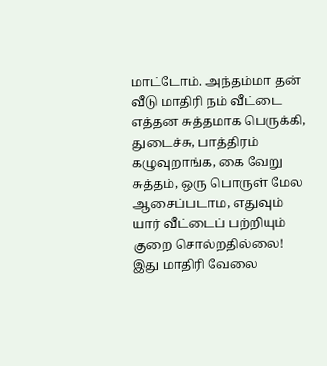மாட்டோம். அந்தம்மா தன் வீடு மாதிரி நம் வீட்டை எத்தன சுத்தமாக பெருக்கி, துடைச்சு, பாத்திரம் கழுவுறாங்க, கை வேறு சுத்தம், ஒரு பொருள் மேல ஆசைப்படாம, எதுவும் யார் வீட்டைப் பற்றியும் குறை சொல்றதில்லை! இது மாதிரி வேலை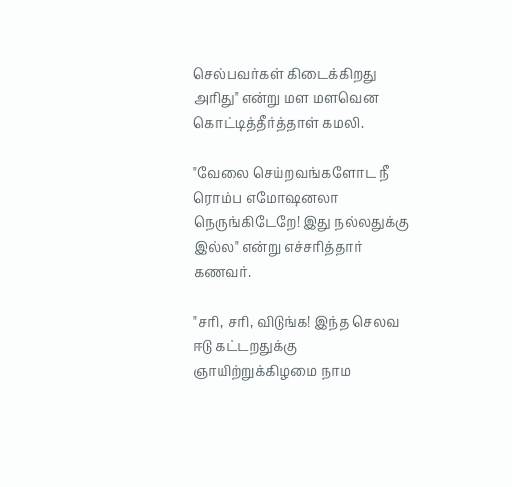செல்பவர்கள் கிடைக்கிறது அரிது" என்று மள மளவென கொட்டித்தீர்த்தாள் கமலி.

"வேலை செய்றவங்களோட நீ ரொம்ப எமோஷனலா நெருங்கிடேறே! இது நல்லதுக்கு இல்ல" என்று எச்சரித்தார் கணவர்.

"சரி, சரி, விடுங்க! இந்த செலவ ஈடு கட்டறதுக்கு ஞாயிற்றுக்கிழமை நாம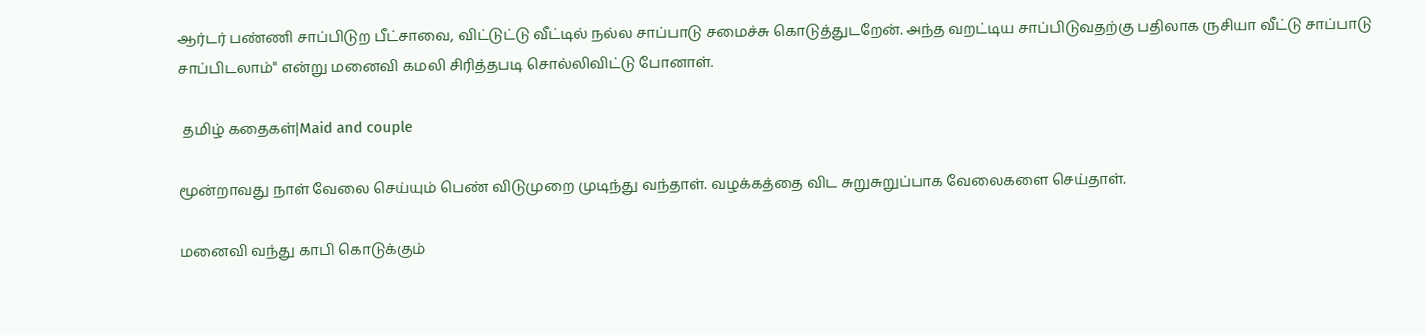ஆர்டர் பண்ணி சாப்பிடுற பீட்சாவை, விட்டுட்டு வீட்டில் நல்ல சாப்பாடு சமைச்சு கொடுத்துடறேன். அந்த வறட்டிய சாப்பிடுவதற்கு பதிலாக ருசியா வீட்டு சாப்பாடு சாப்பிடலாம்" என்று மனைவி கமலி சிரித்தபடி சொல்லிவிட்டு போனாள்.

 தமிழ் கதைகள்|Maid and couple

மூன்றாவது நாள் வேலை செய்யும் பெண் விடுமுறை முடிந்து வந்தாள். வழக்கத்தை விட சுறுசுறுப்பாக வேலைகளை செய்தாள்.

மனைவி வந்து காபி கொடுக்கும்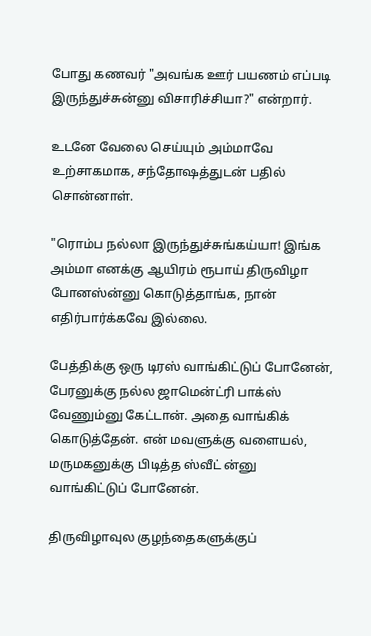போது கணவர் "அவங்க ஊர் பயணம் எப்படி இருந்துச்சுன்னு விசாரிச்சியா?" என்றார்.

உடனே வேலை செய்யும் அம்மாவே உற்சாகமாக, சந்தோஷத்துடன் பதில் சொன்னாள்.

"ரொம்ப நல்லா இருந்துச்சுங்கய்யா! இங்க அம்மா எனக்கு ஆயிரம் ரூபாய் திருவிழா போனஸ்ன்னு கொடுத்தாங்க, நான் எதிர்பார்க்கவே இல்லை.

பேத்திக்கு ஒரு டிரஸ் வாங்கிட்டுப் போனேன், பேரனுக்கு நல்ல ஜாமென்ட்ரி பாக்ஸ் வேணும்னு கேட்டான். அதை வாங்கிக் கொடுத்தேன். என் மவளுக்கு வளையல், மருமகனுக்கு பிடித்த ஸ்வீட் ன்னு வாங்கிட்டுப் போனேன்.

திருவிழாவுல குழந்தைகளுக்குப்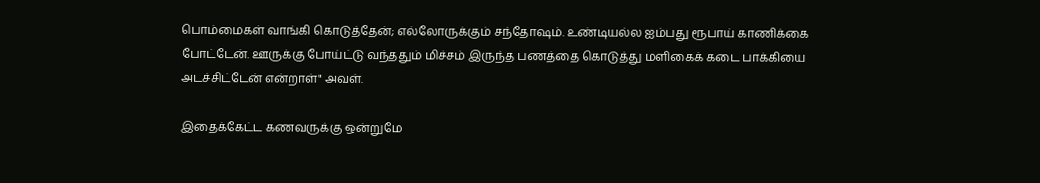பொம்மைகள் வாங்கி கொடுத்தேன்; எல்லோருக்கும் சந்தோஷம். உண்டியல்ல ஐம்பது ரூபாய் காணிக்கை போட்டேன். ஊருக்கு போய்ட்டு வந்ததும் மிச்சம் இருந்த பணத்தை கொடுத்து மளிகைக் கடை பாக்கியை அடச்சிட்டேன் என்றாள்" அவள்.

இதைக்கேட்ட கணவருக்கு ஒன்றுமே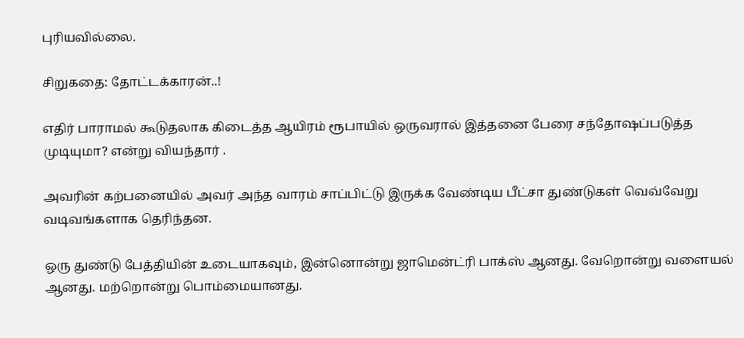புரியவில்லை.

சிறுகதை: தோட்டக்காரன்..!

எதிர் பாராமல் கூடுதலாக கிடைத்த ஆயிரம் ரூபாயில் ஒருவரால் இத்தனை பேரை சந்தோஷப்படுத்த முடியுமா? என்று வியந்தார் .

அவரின் கற்பனையில் அவர் அந்த வாரம் சாப்பிட்டு இருக்க வேண்டிய பீட்சா துண்டுகள் வெவ்வேறு வடிவங்களாக தெரிந்தன.

ஒரு துண்டு பேத்தியின் உடையாகவும், இன்னொன்று ஜாமென்ட்ரி பாக்ஸ் ஆனது. வேறொன்று வளையல் ஆனது. மற்றொன்று பொம்மையானது.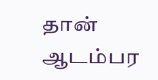தான் ஆடம்பர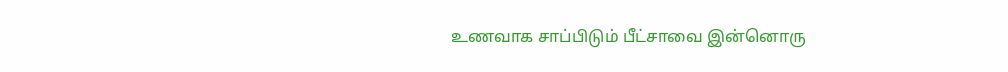உணவாக சாப்பிடும் பீட்சாவை இன்னொரு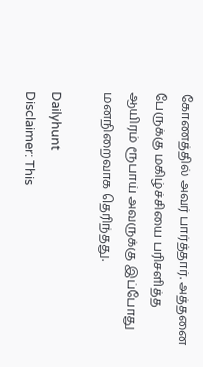கோணத்தில் அவர் பார்த்தார். அத்தனை பேருக்கு மகிழ்ச்சியை பரிசளித்த ஆயிரம் ரூபாய் அவருக்கு இப்போது மனநிறைவாக தெரிந்தது.

Dailyhunt
Disclaimer: This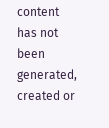content has not been generated, created or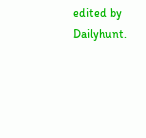edited by Dailyhunt.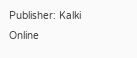Publisher: Kalki Online